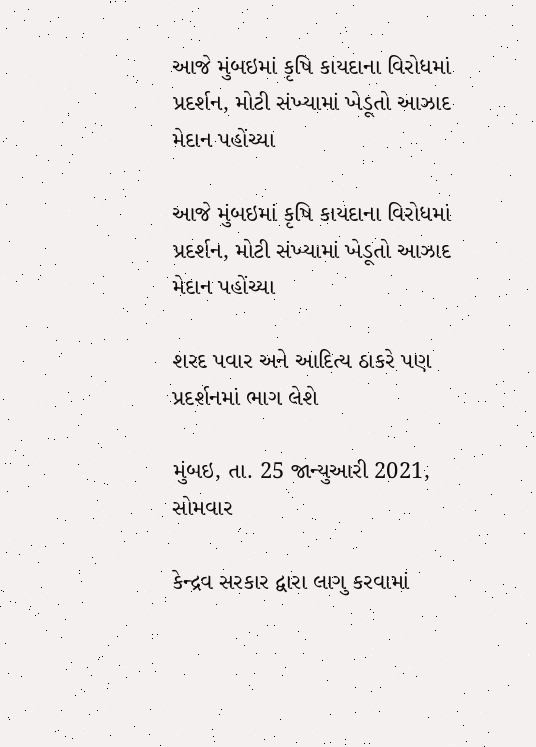આજે મુંબઇમાં કૃષિ કાયદાના વિરોધમાં પ્રદર્શન, મોટી સંખ્યામાં ખેડૂતો આઝાદ મેદાન પહોંચ્યા

આજે મુંબઇમાં કૃષિ કાયદાના વિરોધમાં પ્રદર્શન, મોટી સંખ્યામાં ખેડૂતો આઝાદ મેદાન પહોંચ્યા

શરદ પવાર અને આદિત્ય ઠાકરે પણ પ્રદર્શનમાં ભાગ લેશે

મુંબઇ, તા. 25 જાન્યુઆરી 2021, સોમવાર

કેન્દ્રવ સરકાર દ્વારા લાગુ કરવામાં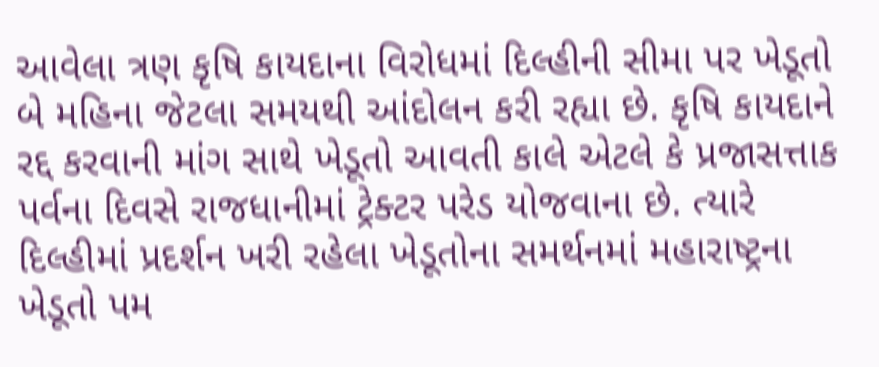આવેલા ત્રણ કૃષિ કાયદાના વિરોધમાં દિલ્હીની સીમા પર ખેડૂતો બે મહિના જેટલા સમયથી આંદોલન કરી રહ્યા છે. કૃષિ કાયદાને રદ્દ કરવાની માંગ સાથે ખેડૂતો આવતી કાલે એટલે કે પ્રજાસત્તાક પર્વના દિવસે રાજધાનીમાં ટ્રેક્ટર પરેડ યોજવાના છે. ત્યારે દિલ્હીમાં પ્રદર્શન ખરી રહેલા ખેડૂતોના સમર્થનમાં મહારાષ્ટ્રના ખેડૂતો પમ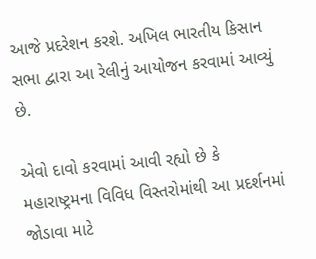આજે પ્રદરેશન કરશે. અખિલ ભારતીય કિસાન સભા દ્વારા આ રેલીનું આયોજન કરવામાં આવ્યું છે.

એવો દાવો કરવામાં આવી રહ્યો છે કે મહારાષ્ટ્રમના વિવિધ વિસ્તરોમાંથી આ પ્રદર્શનમાં જોડાવા માટે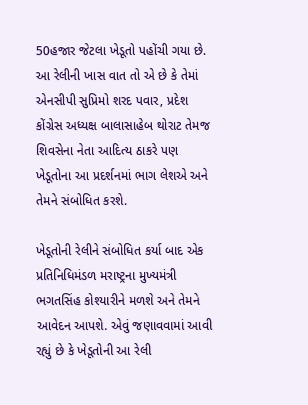50હજાર જેટલા ખેડૂતો પહોંચી ગયા છે. આ રેલીની ખાસ વાત તો એ છે કે તેમાં એનસીપી સુપ્રિમો શરદ પવાર, પ્રદેશ કોંગ્રેસ અધ્યક્ષ બાલાસાહેબ થોરાટ તેમજ શિવસેના નેતા આદિત્ય ઠાકરે પણ ખેડૂતોના આ પ્રદર્શનમાં ભાગ લેશએ અને તેમને સંબોધિત કરશે.

ખેડૂતોની રેલીને સંબોધિત કર્યા બાદ એક પ્રતિનિધિમંડળ મરાષ્ટ્રના મુખ્યમંત્રી ભગતસિંહ કોશ્યારીને મળશે અને તેમને આવેદન આપશે. એવું જણાવવામાં આવી રહ્યું છે કે ખેડૂતોની આ રેલી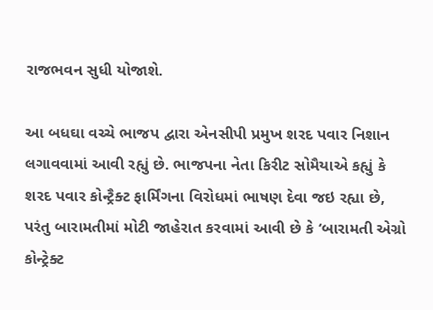રાજભવન સુધી યોજાશે.

આ બધઘા વચ્ચે ભાજપ દ્વારા એનસીપી પ્રમુખ શરદ પવાર નિશાન લગાવવામાં આવી રહ્યું છે. ભાજપના નેતા કિરીટ સોમૈયાએ કહ્યું કે શરદ પવાર કોન્ટ્રૈક્ટ ફાર્મિંગના વિરોધમાં ભાષણ દેવા જઇ રહ્યા છે, પરંતુ બારામતીમાં મોટી જાહેરાત કરવામાં આવી છે કે ‘બારામતી એગ્રો કોન્ટ્રેક્ટ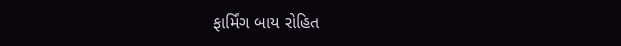ફાર્મિંગ બાય રોહિત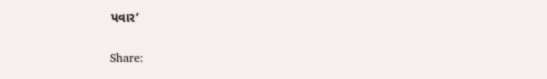પવાર’

Share: